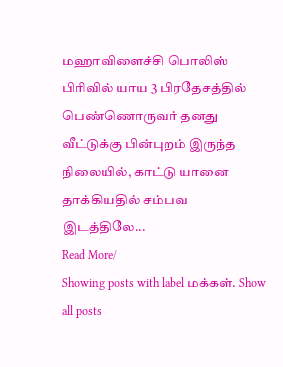மஹாவிளைச்சி பொலிஸ் பிரிவில் யாய 3 பிரதேசத்தில் பெண்ணொருவர் தனது வீட்டுக்கு பின்புறம் இருந்த நிலையில், காட்டு யானை தாக்கியதில் சம்பவ இடத்திலே...
Read More/
Showing posts with label மக்கள். Show all posts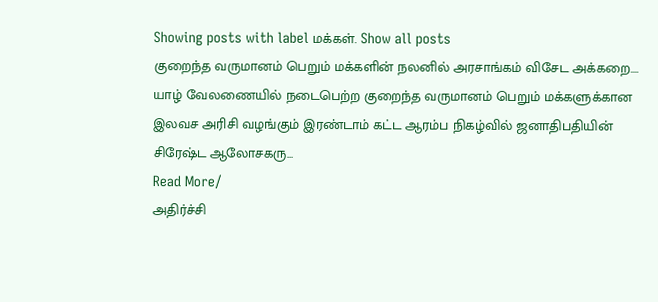Showing posts with label மக்கள். Show all posts
குறைந்த வருமானம் பெறும் மக்களின் நலனில் அரசாங்கம் விசேட அக்கறை....
யாழ் வேலணையில் நடைபெற்ற குறைந்த வருமானம் பெறும் மக்களுக்கான இலவச அரிசி வழங்கும் இரண்டாம் கட்ட ஆரம்ப நிகழ்வில் ஜனாதிபதியின் சிரேஷ்ட ஆலோசகரு...
Read More/
அதிர்ச்சி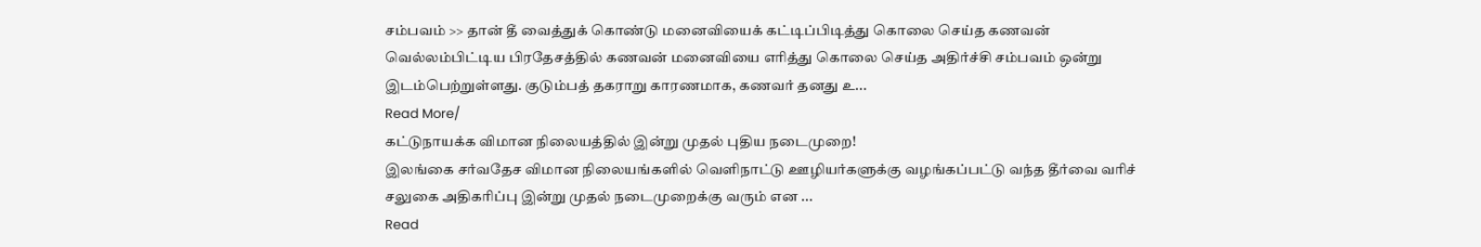சம்பவம் >> தான் தீ வைத்துக் கொண்டு மனைவியைக் கட்டிப்பிடித்து கொலை செய்த கணவன்
வெல்லம்பிட்டிய பிரதேசத்தில் கணவன் மனைவியை எரித்து கொலை செய்த அதிர்ச்சி சம்பவம் ஒன்று இடம்பெற்றுள்ளது. குடும்பத் தகராறு காரணமாக, கணவர் தனது உ...
Read More/
கட்டுநாயக்க விமான நிலையத்தில் இன்று முதல் புதிய நடைமுறை!
இலங்கை சர்வதேச விமான நிலையங்களில் வெளிநாட்டு ஊழியர்களுக்கு வழங்கப்பட்டு வந்த தீர்வை வரிச் சலுகை அதிகரிப்பு இன்று முதல் நடைமுறைக்கு வரும் என ...
Read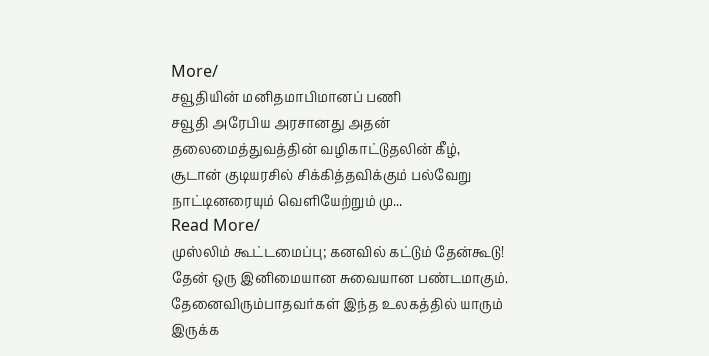More/
சவூதியின் மனிதமாபிமானப் பணி
சவூதி அரேபிய அரசானது அதன் தலைமைத்துவத்தின் வழிகாட்டுதலின் கீழ், சூடான் குடியரசில் சிக்கித்தவிக்கும் பல்வேறு நாட்டினரையும் வெளியேற்றும் மு...
Read More/
முஸ்லிம் கூட்டமைப்பு; கனவில் கட்டும் தேன்கூடு!
தேன் ஒரு இனிமையான சுவையான பண்டமாகும். தேனைவிரும்பாதவர்கள் இந்த உலகத்தில் யாரும் இருக்க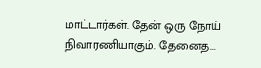மாட்டார்கள். தேன் ஒரு நோய் நிவாரணியாகும். தேனைத...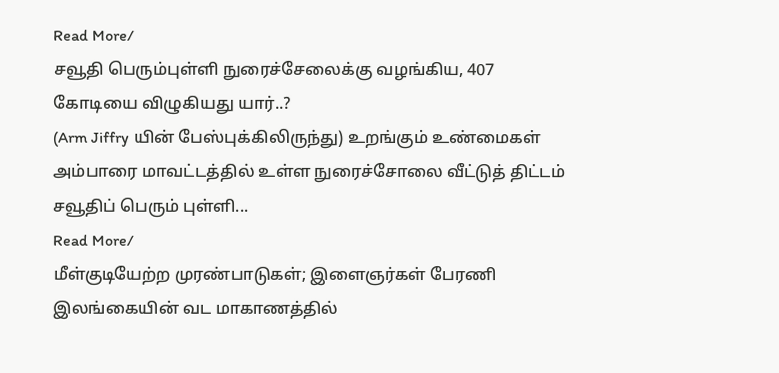Read More/
சவூதி பெரும்புள்ளி நுரைச்சேலைக்கு வழங்கிய, 407 கோடியை விழுகியது யார்..?
(Arm Jiffry யின் பேஸ்புக்கிலிருந்து) உறங்கும் உண்மைகள் அம்பாரை மாவட்டத்தில் உள்ள நுரைச்சோலை வீட்டுத் திட்டம் சவூதிப் பெரும் புள்ளி...
Read More/
மீள்குடியேற்ற முரண்பாடுகள்; இளைஞர்கள் பேரணி
இலங்கையின் வட மாகாணத்தில்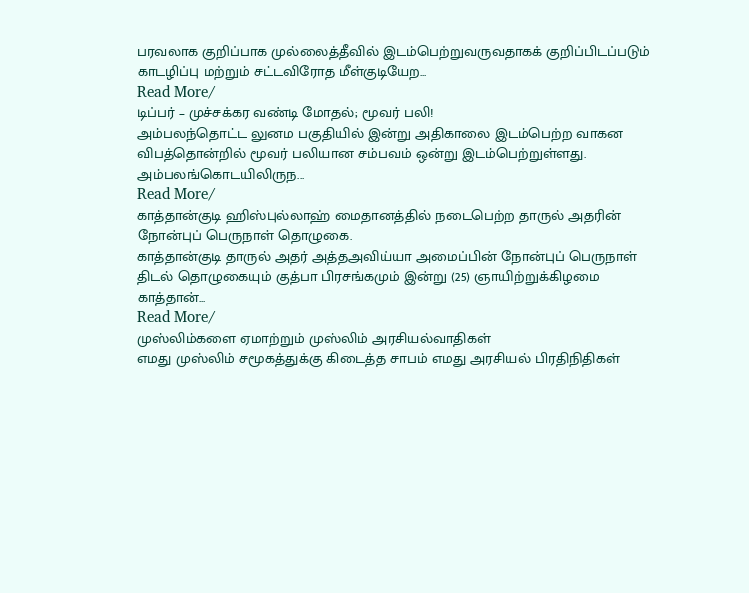பரவலாக குறிப்பாக முல்லைத்தீவில் இடம்பெற்றுவருவதாகக் குறிப்பிடப்படும் காடழிப்பு மற்றும் சட்டவிரோத மீள்குடியேற...
Read More/
டிப்பர் – முச்சக்கர வண்டி மோதல்; மூவர் பலி!
அம்பலந்தொட்ட லுனம பகுதியில் இன்று அதிகாலை இடம்பெற்ற வாகன விபத்தொன்றில் மூவர் பலியான சம்பவம் ஒன்று இடம்பெற்றுள்ளது. அம்பலங்கொடயிலிருந...
Read More/
காத்தான்குடி ஹிஸ்புல்லாஹ் மைதானத்தில் நடைபெற்ற தாருல் அதரின் நோன்புப் பெருநாள் தொழுகை.
காத்தான்குடி தாருல் அதர் அத்தஅவிய்யா அமைப்பின் நோன்புப் பெருநாள் திடல் தொழுகையும் குத்பா பிரசங்கமும் இன்று (25) ஞாயிற்றுக்கிழமை காத்தான்...
Read More/
முஸ்லிம்களை ஏமாற்றும் முஸ்லிம் அரசியல்வாதிகள்
எமது முஸ்லிம் சமூகத்துக்கு கிடைத்த சாபம் எமது அரசியல் பிரதிநிதிகள்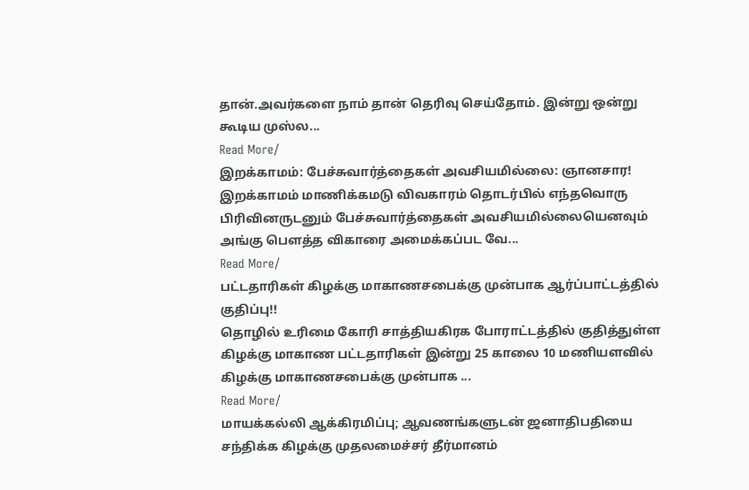தான்.அவர்களை நாம் தான் தெரிவு செய்தோம். இன்று ஒன்று கூடிய முஸ்ல...
Read More/
இறக்காமம்: பேச்சுவார்த்தைகள் அவசியமில்லை: ஞானசார!
இறக்காமம் மாணிக்கமடு விவகாரம் தொடர்பில் எந்தவொரு பிரிவினருடனும் பேச்சுவார்த்தைகள் அவசியமில்லையெனவும் அங்கு பௌத்த விகாரை அமைக்கப்பட வே...
Read More/
பட்டதாரிகள் கிழக்கு மாகாணசபைக்கு முன்பாக ஆர்ப்பாட்டத்தில் குதிப்பு!!
தொழில் உரிமை கோரி சாத்தியகிரக போராட்டத்தில் குதித்துள்ள கிழக்கு மாகாண பட்டதாரிகள் இன்று 25 காலை 10 மணியளவில் கிழக்கு மாகாணசபைக்கு முன்பாக ...
Read More/
மாயக்கல்லி ஆக்கிரமிப்பு; ஆவணங்களுடன் ஜனாதிபதியை சந்திக்க கிழக்கு முதலமைச்சர் தீர்மானம்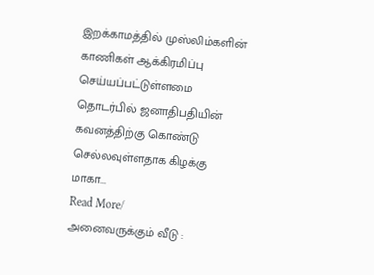இறக்காமத்தில் முஸ்லிம்களின் காணிகள் ஆக்கிரமிப்பு செய்யப்பட்டுள்ளமை தொடர்பில் ஜனாதிபதியின் கவனத்திற்கு கொண்டு செல்லவுள்ளதாக கிழக்கு மாகா...
Read More/
அனைவருக்கும் வீடு :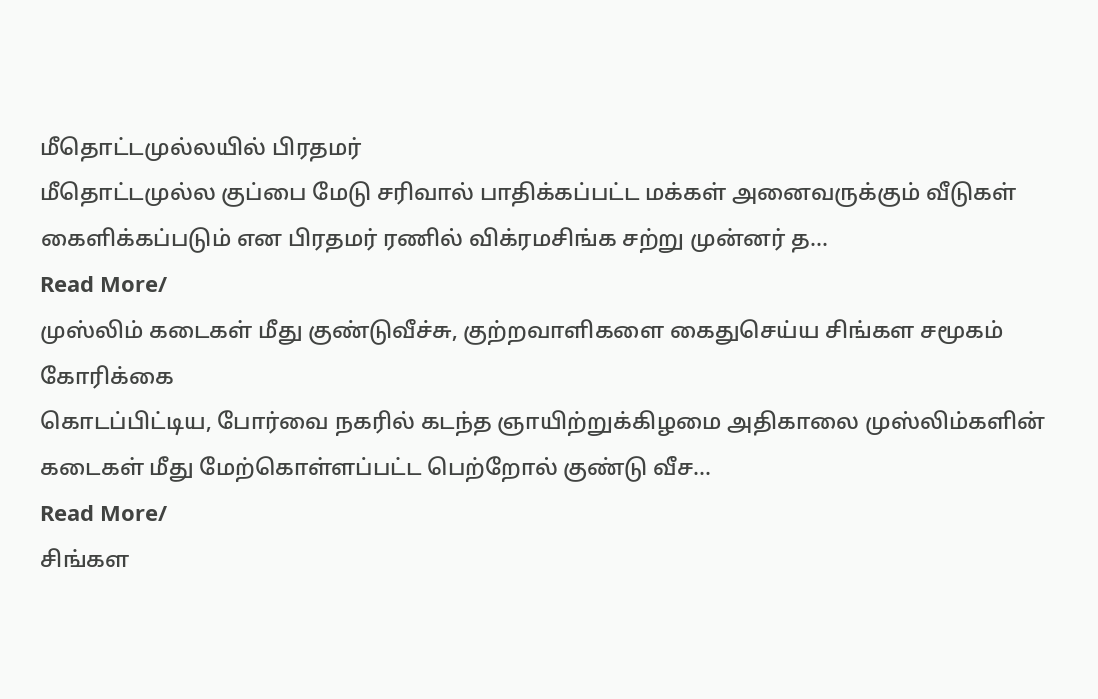மீதொட்டமுல்லயில் பிரதமர்
மீதொட்டமுல்ல குப்பை மேடு சரிவால் பாதிக்கப்பட்ட மக்கள் அனைவருக்கும் வீடுகள் கைளிக்கப்படும் என பிரதமர் ரணில் விக்ரமசிங்க சற்று முன்னர் த...
Read More/
முஸ்லிம் கடைகள் மீது குண்டுவீச்சு, குற்றவாளிகளை கைதுசெய்ய சிங்கள சமூகம் கோரிக்கை
கொடப்பிட்டிய, போர்வை நகரில் கடந்த ஞாயிற்றுக்கிழமை அதிகாலை முஸ்லிம்களின் கடைகள் மீது மேற்கொள்ளப்பட்ட பெற்றோல் குண்டு வீச...
Read More/
சிங்கள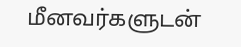மீனவர்களுடன்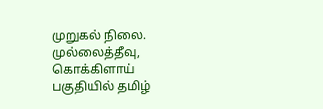முறுகல் நிலை.
முல்லைத்தீவு, கொக்கிளாய் பகுதியில் தமிழ்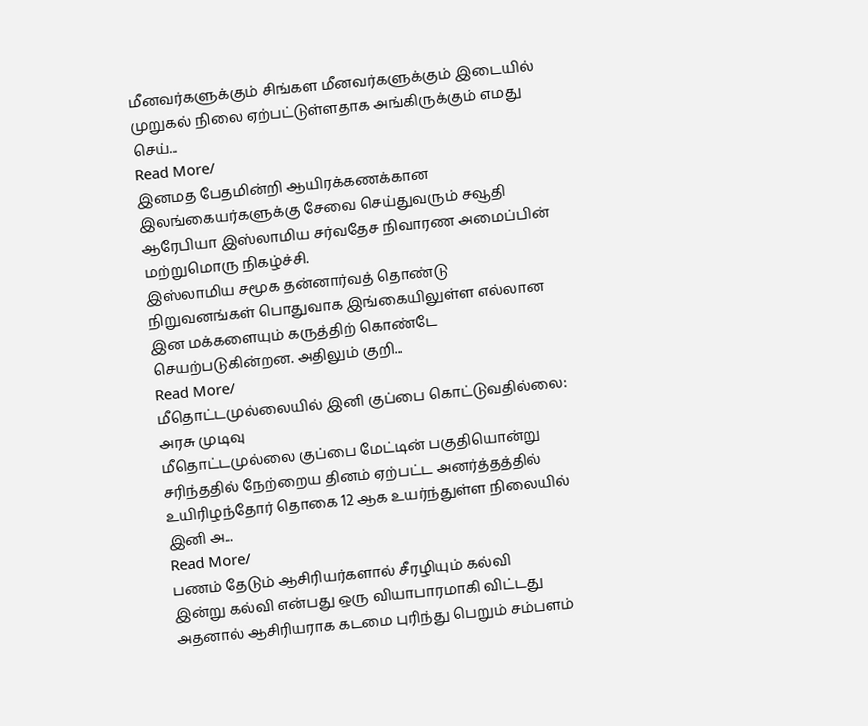மீனவர்களுக்கும் சிங்கள மீனவர்களுக்கும் இடையில் முறுகல் நிலை ஏற்பட்டுள்ளதாக அங்கிருக்கும் எமது செய்...
Read More/
இனமத பேதமின்றி ஆயிரக்கணக்கான இலங்கையர்களுக்கு சேவை செய்துவரும் சவூதி ஆரேபியா இஸ்லாமிய சர்வதேச நிவாரண அமைப்பின் மற்றுமொரு நிகழ்ச்சி.
இஸ்லாமிய சமூக தன்னார்வத் தொண்டு நிறுவனங்கள் பொதுவாக இங்கையிலுள்ள எல்லான இன மக்களையும் கருத்திற் கொண்டே செயற்படுகின்றன. அதிலும் குறி...
Read More/
மீதொட்டமுல்லையில் இனி குப்பை கொட்டுவதில்லை: அரசு முடிவு
மீதொட்டமுல்லை குப்பை மேட்டின் பகுதியொன்று சரிந்ததில் நேற்றைய தினம் ஏற்பட்ட அனர்த்தத்தில் உயிரிழந்தோர் தொகை 12 ஆக உயர்ந்துள்ள நிலையில் இனி அ...
Read More/
பணம் தேடும் ஆசிரியர்களால் சீரழியும் கல்வி
இன்று கல்வி என்பது ஒரு வியாபாரமாகி விட்டது அதனால் ஆசிரியராக கடமை புரிந்து பெறும் சம்பளம்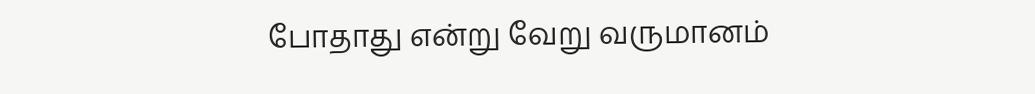போதாது என்று வேறு வருமானம்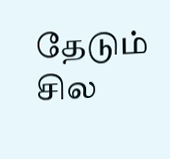தேடும் சில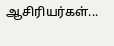ஆசிரியர்கள்...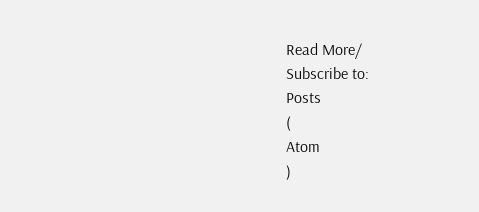Read More/
Subscribe to:
Posts
(
Atom
)